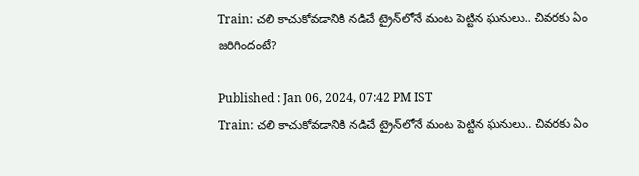Train: చలి కాచుకోవడానికి నడిచే ట్రైన్‌లోనే మంట పెట్టిన ఘనులు.. చివరకు ఏం జరిగిందంటే?

Published : Jan 06, 2024, 07:42 PM IST
Train: చలి కాచుకోవడానికి నడిచే ట్రైన్‌లోనే మంట పెట్టిన ఘనులు.. చివరకు ఏం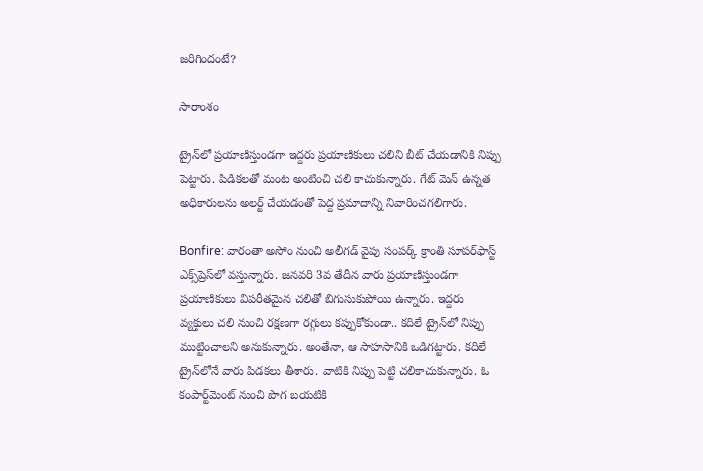జరిగిందంటే?

సారాంశం

ట్రైన్‌లో ప్రయాణిస్తుండగా ఇద్దరు ప్రయాణికులు చలిని బీట్ చేయడానికి నిప్పు పెట్టారు. పిడికలతో మంట అంటించి చలి కాచుకున్నారు. గేట్ మెన్ ఉన్నత అధికారులను అలర్ట్ చేయడంతో పెద్ద ప్రమాదాన్ని నివారించగలిగారు.

Bonfire: వారంతా అసోం నుంచి అలీగడ్ వైపు సంపర్క్ క్రాంతి సూపర్‌ఫాస్ట్ ఎక్స్‌ప్రెస్‌లో వస్తున్నారు. జనవరి 3వ తేదీన వారు ప్రయాణిస్తుండగా ప్రయాణికులు విపరీతమైన చలితో బిగుసుకుపోయి ఉన్నారు. ఇద్దరు వ్యక్తులు చలి నుంచి రక్షణగా రగ్గులు కప్పుకోకుండా.. కదిలే ట్రైన్‌లో నిప్పు ముట్టించాలని అనుకున్నారు. అంతేనా, ఆ సాహసానికి ఒడిగట్టారు. కదిలే ట్రైన్‌లోనే వారు పిడకలు తీశారు. వాటికి నిప్పు పెట్టి చలికాచుకున్నారు. ఓ కంపార్ట్‌మెంట్ నుంచి పొగ బయటికి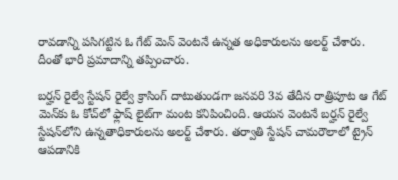రావడాన్ని పసిగట్టిన ఓ గేట్ మెన్ వెంటనే ఉన్నత అధికారులను అలర్ట్ చేశారు. దీంతో భారీ ప్రమాదాన్ని తప్పించారు.

బర్హన్ రైల్వే స్టేషన్ రైల్వే క్రాసింగ్ దాటుతుండగా జనవరి 3వ తేదీన రాత్రిపూట ఆ గేట్ మెన్‌కు ఓ కోచ్‌లో ఫ్లాష్ లైట్‌గా మంట కనిపించింది. ఆయన వెంటనే బర్హన్ రైల్వే స్టేషన్‌లోని ఉన్నతాధికారులను అలర్ట్ చేశారు. తర్వాతి స్టేషన్ చామరౌలా‌లో ట్రైన్ ఆపడానికి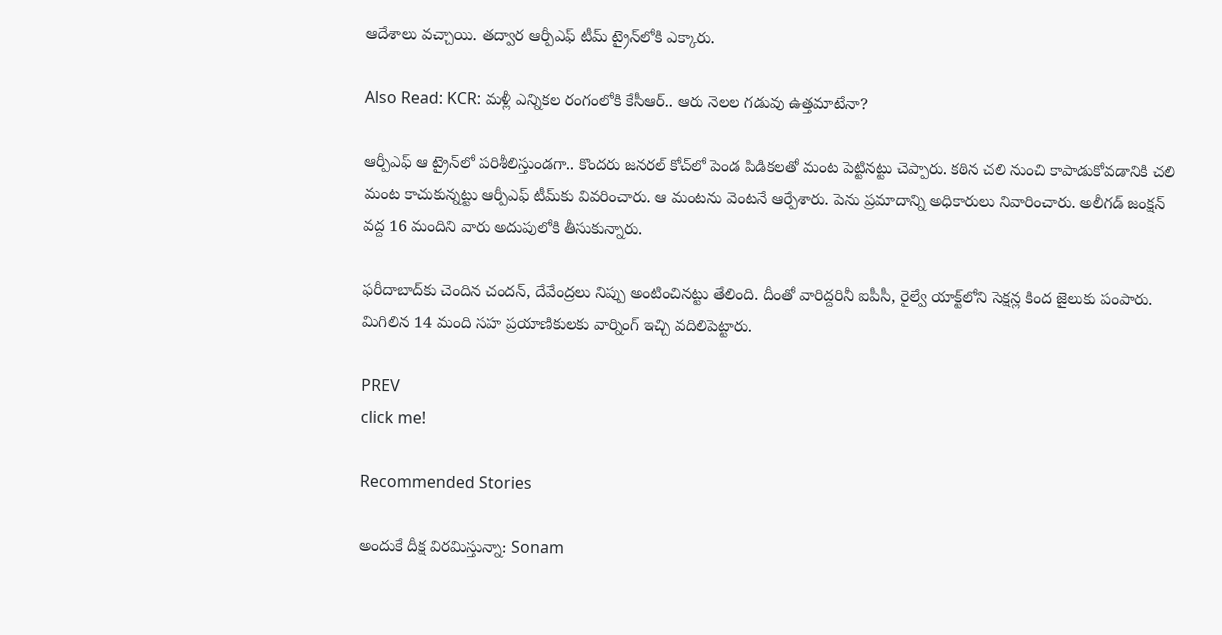ఆదేశాలు వచ్చాయి. తద్వార ఆర్పీఎఫ్ టీమ్ ట్రైన్‌లోకి ఎక్కారు.

Also Read: KCR: మళ్లీ ఎన్నికల రంగంలోకి కేసీఆర్.. ఆరు నెలల గడువు ఉత్తమాటేనా?

ఆర్పీఎఫ్ ఆ ట్రైన్‌లో పరిశీలిస్తుండగా.. కొందరు జనరల్ కోచ్‌లో పెండ పిడికలతో మంట పెట్టినట్టు చెప్పారు. కఠిన చలి నుంచి కాపాడుకోవడానికి చలి మంట కాచుకున్నట్టు ఆర్పీఎఫ్ టీమ్‌కు వివరించారు. ఆ మంటను వెంటనే ఆర్పేశారు. పెను ప్రమాదాన్ని అధికారులు నివారించారు. అలీగడ్ జంక్షన్ వద్ద 16 మందిని వారు అదుపులోకి తీసుకున్నారు.

ఫరీదాబాద్‌కు చెందిన చందన్, దేవేంద్రలు నిప్పు అంటించినట్టు తేలింది. దీంతో వారిద్దరినీ ఐపీసీ, రైల్వే యాక్ట్‌లోని సెక్షన్ల కింద జైలుకు పంపారు. మిగిలిన 14 మంది సహ ప్రయాణికులకు వార్నింగ్ ఇచ్చి వదిలిపెట్టారు.

PREV
click me!

Recommended Stories

అందుకే దీక్ష విరమిస్తున్నా: Sonam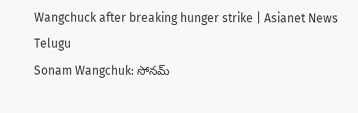Wangchuck after breaking hunger strike | Asianet News Telugu
Sonam Wangchuk: సోనమ్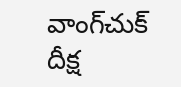వాంగ్‌చుక్ దీక్ష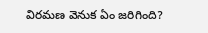విరమణ వెనుక ఏం జరిగింది?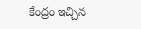కేంద్రం ఇచ్చిన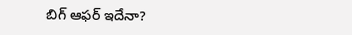బిగ్ ఆఫర్ ఇదేనా?